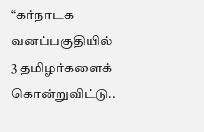“கர்நாடக வனப்பகுதியில் 3 தமிழர்களைக் கொன்றுவிட்டு..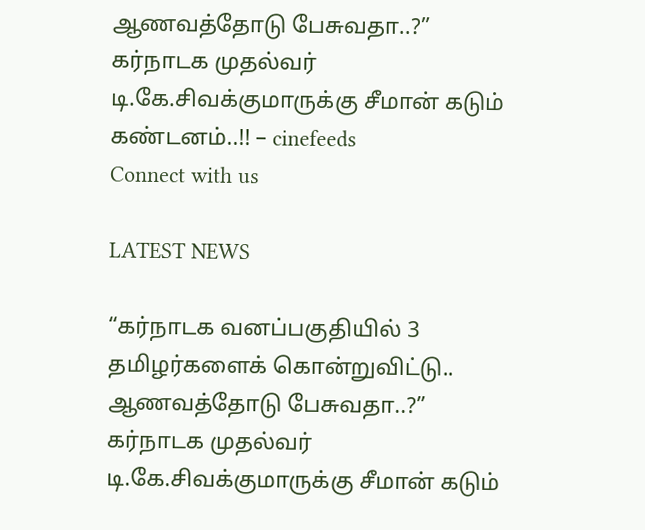ஆணவத்தோடு பேசுவதா..?” கர்நாடக முதல்வர் டி.கே.சிவக்குமாருக்கு சீமான் கடும் கண்டனம்..!! – cinefeeds
Connect with us

LATEST NEWS

“கர்நாடக வனப்பகுதியில் 3 தமிழர்களைக் கொன்றுவிட்டு.. ஆணவத்தோடு பேசுவதா..?” கர்நாடக முதல்வர் டி.கே.சிவக்குமாருக்கு சீமான் கடும்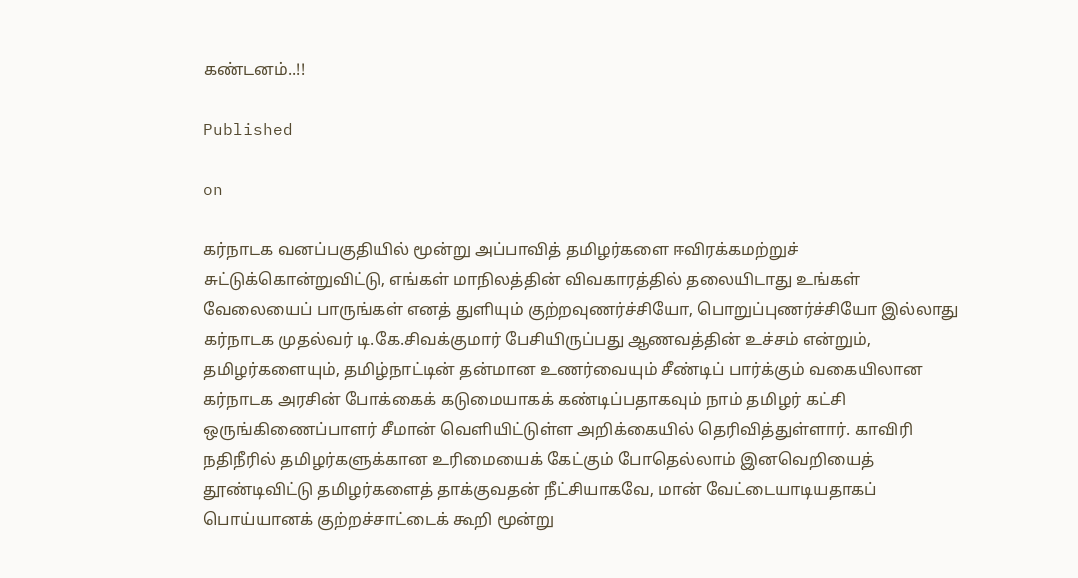கண்டனம்..!!

Published

on

கர்நாடக வனப்பகுதியில் மூன்று அப்பாவித் தமிழர்களை ஈவிரக்கமற்றுச் சுட்டுக்கொன்றுவிட்டு, எங்கள் மாநிலத்தின் விவகாரத்தில் தலையிடாது உங்கள் வேலையைப் பாருங்கள் எனத் துளியும் குற்றவுணர்ச்சியோ, பொறுப்புணர்ச்சியோ இல்லாது கர்நாடக முதல்வர் டி.கே.சிவக்குமார் பேசியிருப்பது ஆணவத்தின் உச்சம் என்றும், தமிழர்களையும், தமிழ்நாட்டின் தன்மான உணர்வையும் சீண்டிப் பார்க்கும் வகையிலான கர்நாடக அரசின் போக்கைக் கடுமையாகக் கண்டிப்பதாகவும் நாம் தமிழர் கட்சி ஒருங்கிணைப்பாளர் சீமான் வெளியிட்டுள்ள அறிக்கையில் தெரிவித்துள்ளார். காவிரி நதிநீரில் தமிழர்களுக்கான உரிமையைக் கேட்கும் போதெல்லாம் இனவெறியைத் தூண்டிவிட்டு தமிழர்களைத் தாக்குவதன் நீட்சியாகவே, மான் வேட்டையாடியதாகப் பொய்யானக் குற்றச்சாட்டைக் கூறி மூன்று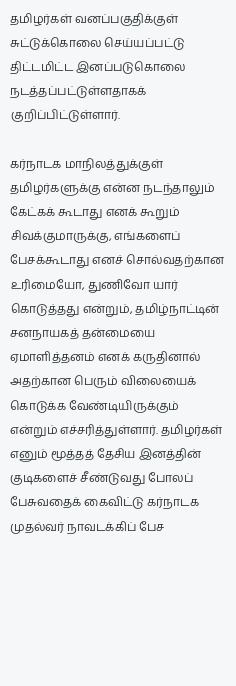தமிழர்கள் வனப்பகுதிக்குள் சுட்டுக்கொலை செய்யப்பட்டு திட்டமிட்ட இனப்படுகொலை நடத்தப்பட்டுள்ளதாகக் குறிப்பிட்டுள்ளார்.

கர்நாடக மாநிலத்துக்குள் தமிழர்களுக்கு என்ன நடந்தாலும் கேட்கக் கூடாது எனக் கூறும் சிவக்குமாருக்கு, எங்களைப் பேசக்கூடாது எனச் சொல்வதற்கான உரிமையோ, துணிவோ யார் கொடுத்தது என்றும், தமிழ்நாட்டின் சனநாயகத் தன்மையை ஏமாளித்தனம் எனக் கருதினால் அதற்கான பெரும் விலையைக் கொடுக்க வேண்டியிருக்கும் என்றும் எச்சரித்துள்ளார். தமிழர்கள் எனும் மூத்தத் தேசிய இனத்தின் குடிகளைச் சீண்டுவது போலப் பேசுவதைக் கைவிட்டு கர்நாடக முதல்வர் நாவடக்கிப் பேச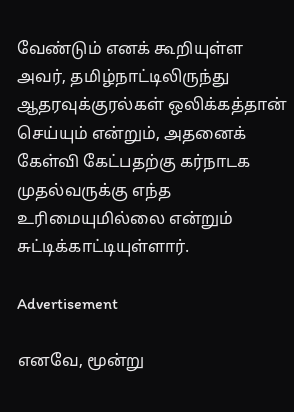வேண்டும் எனக் கூறியுள்ள அவர், தமிழ்நாட்டிலிருந்து ஆதரவுக்குரல்கள் ஒலிக்கத்தான் செய்யும் என்றும், அதனைக் கேள்வி கேட்பதற்கு கர்நாடக முதல்வருக்கு எந்த உரிமையுமில்லை என்றும் சுட்டிக்காட்டியுள்ளார்.

Advertisement

எனவே, மூன்று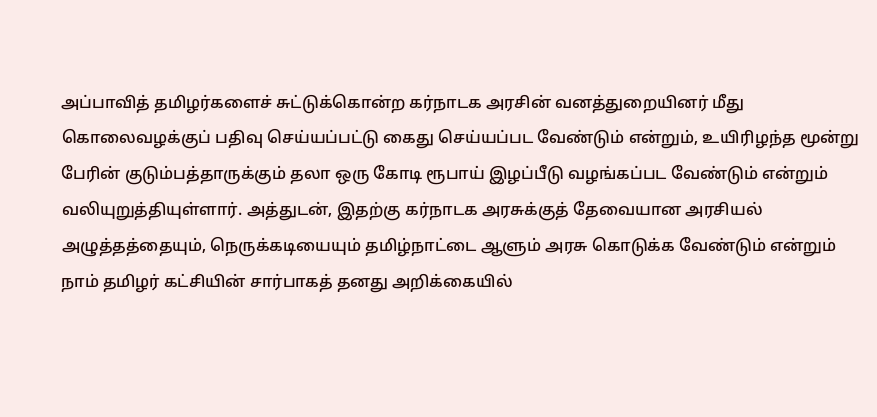அப்பாவித் தமிழர்களைச் சுட்டுக்கொன்ற கர்நாடக அரசின் வனத்துறையினர் மீது கொலைவழக்குப் பதிவு செய்யப்பட்டு கைது செய்யப்பட வேண்டும் என்றும், உயிரிழந்த மூன்று பேரின் குடும்பத்தாருக்கும் தலா ஒரு கோடி ரூபாய் இழப்பீடு வழங்கப்பட வேண்டும் என்றும் வலியுறுத்தியுள்ளார். அத்துடன், இதற்கு கர்நாடக அரசுக்குத் தேவையான அரசியல் அழுத்தத்தையும், நெருக்கடியையும் தமிழ்நாட்டை ஆளும் அரசு கொடுக்க வேண்டும் என்றும் நாம் தமிழர் கட்சியின் சார்பாகத் தனது அறிக்கையில்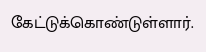கேட்டுக்கொண்டுள்ளார்.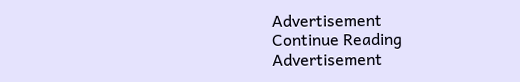Advertisement
Continue Reading
Advertisement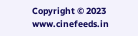Copyright © 2023 www.cinefeeds.in